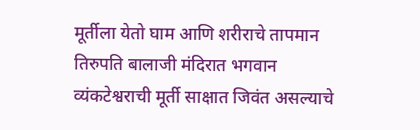मूर्तीला येतो घाम आणि शरीराचे तापमान
तिरुपति बालाजी मंदिरात भगवान व्यंकटेश्वराची मूर्ती साक्षात जिवंत असल्याचे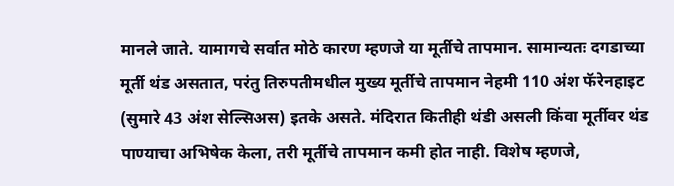मानले जाते. यामागचे सर्वात मोठे कारण म्हणजे या मूर्तीचे तापमान. सामान्यतः दगडाच्या मूर्ती थंड असतात, परंतु तिरुपतीमधील मुख्य मूर्तीचे तापमान नेहमी 110 अंश फॅरेनहाइट (सुमारे 43 अंश सेल्सिअस) इतके असते. मंदिरात कितीही थंडी असली किंवा मूर्तीवर थंड पाण्याचा अभिषेक केला, तरी मूर्तीचे तापमान कमी होत नाही. विशेष म्हणजे,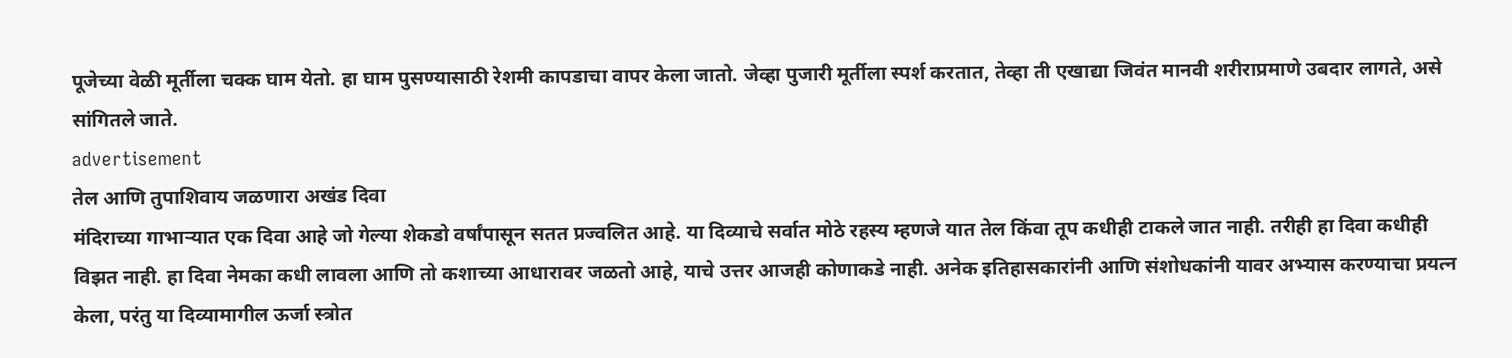पूजेच्या वेळी मूर्तीला चक्क घाम येतो. हा घाम पुसण्यासाठी रेशमी कापडाचा वापर केला जातो. जेव्हा पुजारी मूर्तीला स्पर्श करतात, तेव्हा ती एखाद्या जिवंत मानवी शरीराप्रमाणे उबदार लागते, असे सांगितले जाते.
advertisement
तेल आणि तुपाशिवाय जळणारा अखंड दिवा
मंदिराच्या गाभाऱ्यात एक दिवा आहे जो गेल्या शेकडो वर्षांपासून सतत प्रज्वलित आहे. या दिव्याचे सर्वात मोठे रहस्य म्हणजे यात तेल किंवा तूप कधीही टाकले जात नाही. तरीही हा दिवा कधीही विझत नाही. हा दिवा नेमका कधी लावला आणि तो कशाच्या आधारावर जळतो आहे, याचे उत्तर आजही कोणाकडे नाही. अनेक इतिहासकारांनी आणि संशोधकांनी यावर अभ्यास करण्याचा प्रयत्न केला, परंतु या दिव्यामागील ऊर्जा स्त्रोत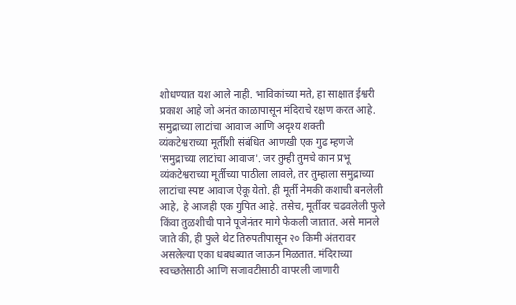शोधण्यात यश आले नाही. भाविकांच्या मते, हा साक्षात ईश्वरी प्रकाश आहे जो अनंत काळापासून मंदिराचे रक्षण करत आहे.
समुद्राच्या लाटांचा आवाज आणि अदृश्य शक्ती
व्यंकटेश्वराच्या मूर्तीशी संबंधित आणखी एक गुढ म्हणजे 'समुद्राच्या लाटांचा आवाज'. जर तुम्ही तुमचे कान प्रभू व्यंकटेश्वराच्या मूर्तीच्या पाठीला लावले, तर तुम्हाला समुद्राच्या लाटांचा स्पष्ट आवाज ऐकू येतो. ही मूर्ती नेमकी कशाची बनलेली आहे, हे आजही एक गुपित आहे. तसेच, मूर्तीवर चढवलेली फुले किंवा तुळशीची पाने पूजेनंतर मागे फेकली जातात. असे मानले जाते की, ही फुले थेट तिरुपतीपासून २० किमी अंतरावर असलेल्या एका धबधब्यात जाऊन मिळतात. मंदिराच्या स्वच्छतेसाठी आणि सजावटीसाठी वापरली जाणारी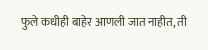फुले कधीही बाहेर आणली जात नाहीत, ती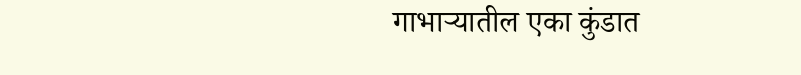गाभाऱ्यातील एका कुंडात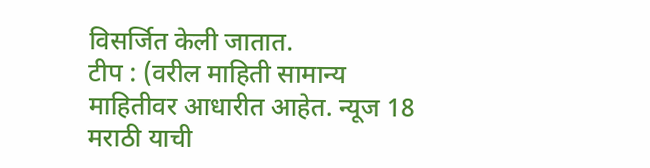विसर्जित केली जातात.
टीप : (वरील माहिती सामान्य माहितीवर आधारीत आहेत. न्यूज 18 मराठी याची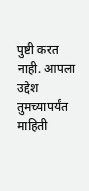पुष्टी करत नाही. आपला उद्देश तुमच्यापर्यंत माहिती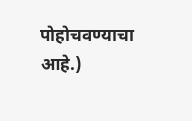पोहोचवण्याचा आहे.)